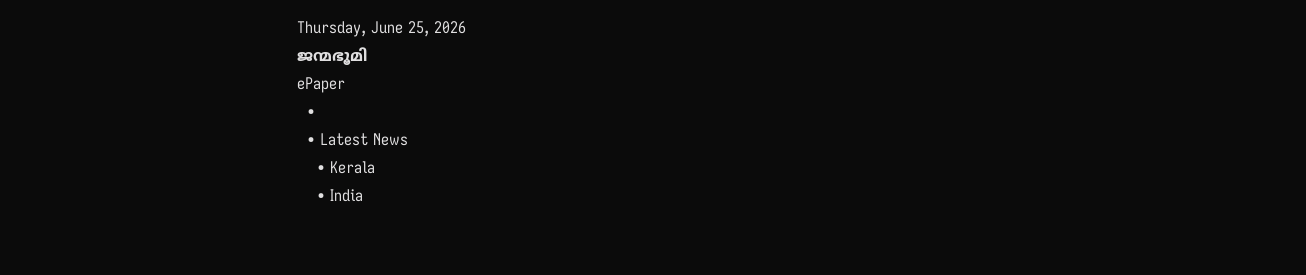Thursday, June 25, 2026
ജന്മഭൂമി
ePaper
  •
  • Latest News
    • Kerala
    • India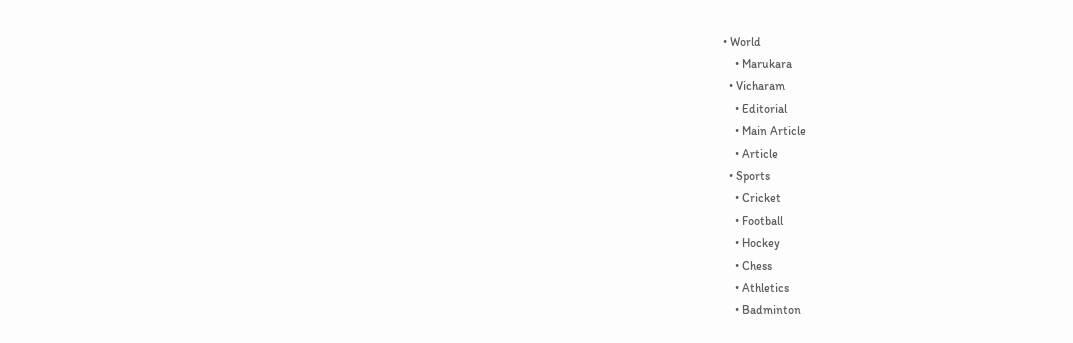• World
    • Marukara
  • Vicharam
    • Editorial
    • Main Article
    • Article
  • Sports
    • Cricket
    • Football
    • Hockey
    • Chess
    • Athletics
    • Badminton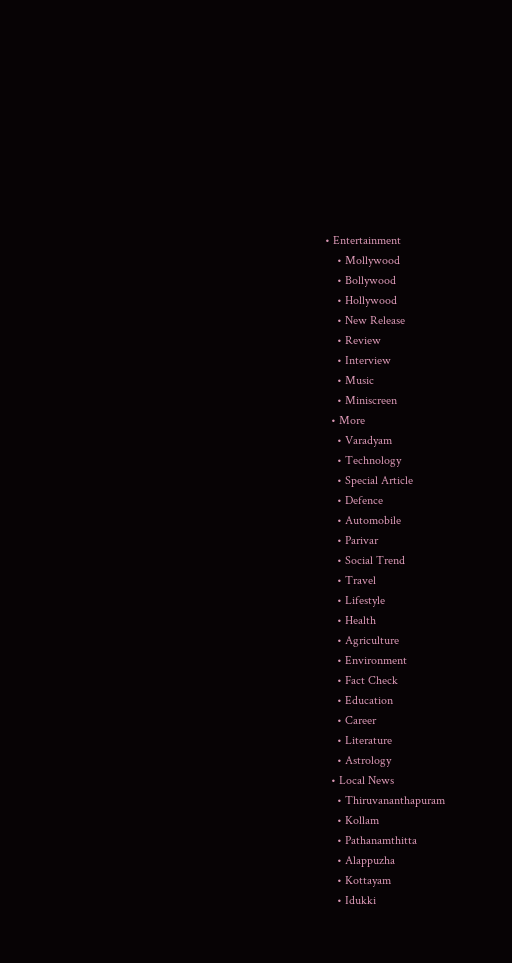• Entertainment
    • Mollywood
    • Bollywood
    • Hollywood
    • New Release
    • Review
    • Interview
    • Music
    • Miniscreen
  • More
    • Varadyam
    • Technology
    • Special Article
    • Defence
    • Automobile
    • Parivar
    • Social Trend
    • Travel
    • Lifestyle
    • Health
    • Agriculture
    • Environment
    • Fact Check
    • Education
    • Career
    • Literature
    • Astrology
  • Local News
    • Thiruvananthapuram
    • Kollam
    • Pathanamthitta
    • Alappuzha
    • Kottayam
    • Idukki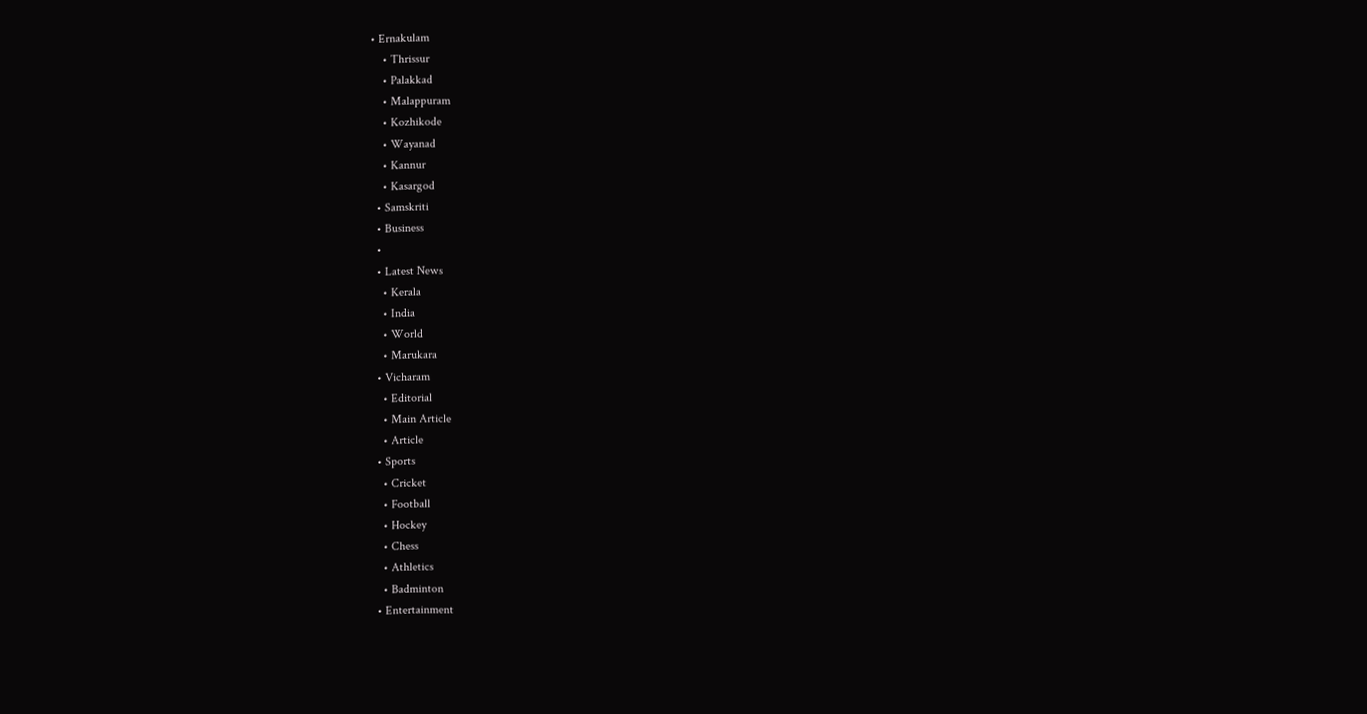• Ernakulam
    • Thrissur
    • Palakkad
    • Malappuram
    • Kozhikode
    • Wayanad
    • Kannur
    • Kasargod
  • Samskriti
  • Business
  •
  • Latest News
    • Kerala
    • India
    • World
    • Marukara
  • Vicharam
    • Editorial
    • Main Article
    • Article
  • Sports
    • Cricket
    • Football
    • Hockey
    • Chess
    • Athletics
    • Badminton
  • Entertainment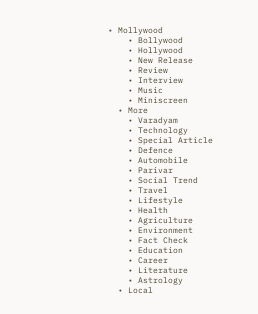• Mollywood
    • Bollywood
    • Hollywood
    • New Release
    • Review
    • Interview
    • Music
    • Miniscreen
  • More
    • Varadyam
    • Technology
    • Special Article
    • Defence
    • Automobile
    • Parivar
    • Social Trend
    • Travel
    • Lifestyle
    • Health
    • Agriculture
    • Environment
    • Fact Check
    • Education
    • Career
    • Literature
    • Astrology
  • Local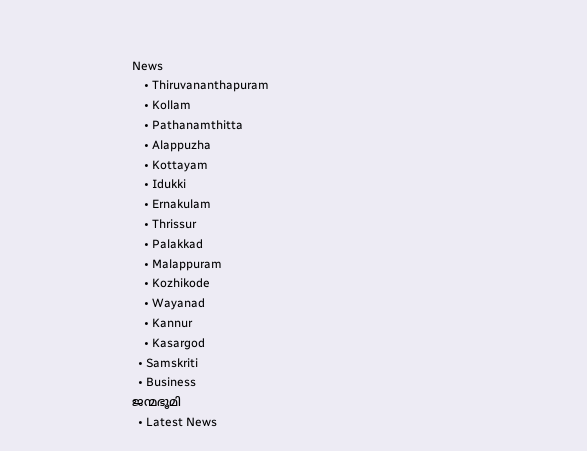News
    • Thiruvananthapuram
    • Kollam
    • Pathanamthitta
    • Alappuzha
    • Kottayam
    • Idukki
    • Ernakulam
    • Thrissur
    • Palakkad
    • Malappuram
    • Kozhikode
    • Wayanad
    • Kannur
    • Kasargod
  • Samskriti
  • Business
ജന്മഭൂമി
  • Latest News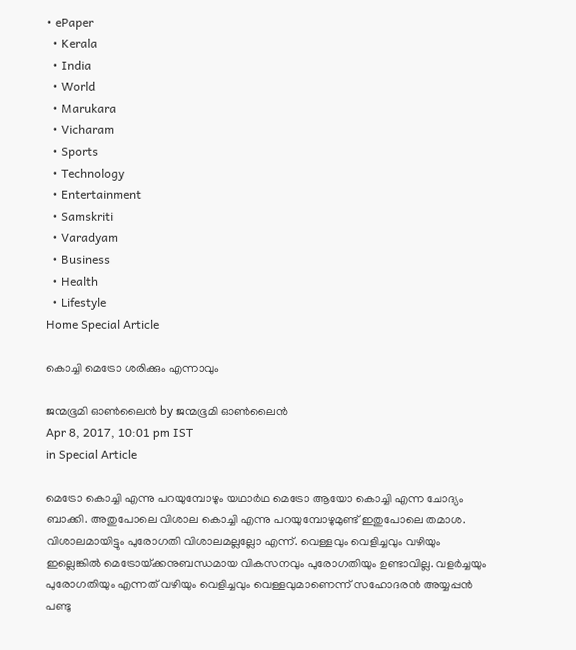• ePaper
  • Kerala
  • India
  • World
  • Marukara
  • Vicharam
  • Sports
  • Technology
  • Entertainment
  • Samskriti
  • Varadyam
  • Business
  • Health
  • Lifestyle
Home Special Article

കൊച്ചി മെട്രോ ശരിക്കും എന്നാവും

ജന്മഭൂമി ഓണ്‍ലൈന്‍ by ജന്മഭൂമി ഓണ്‍ലൈന്‍
Apr 8, 2017, 10:01 pm IST
in Special Article

മെട്രോ കൊച്ചി എന്നു പറയുമ്പോഴും യഥാര്‍ഥ മെട്രോ ആയോ കൊച്ചി എന്ന ചോദ്യം ബാക്കി. അതുപോലെ വിശാല കൊച്ചി എന്നു പറയുമ്പോഴുമുണ്ട് ഇതുപോലെ തമാശ. വിശാലമായിട്ടും പുരോഗതി വിശാലമല്ലല്ലോ എന്ന്. വെള്ളവും വെളിച്ചവും വഴിയും ഇല്ലെങ്കില്‍ മെട്രോയ്‌ക്കനുബന്ധമായ വികസനവും പുരോഗതിയും ഉണ്ടാവില്ല. വളര്‍ച്ചയും പുരോഗതിയും എന്നത് വഴിയും വെളിച്ചവും വെള്ളവുമാണെന്ന് സഹോദരന്‍ അയ്യപ്പന്‍ പണ്ടു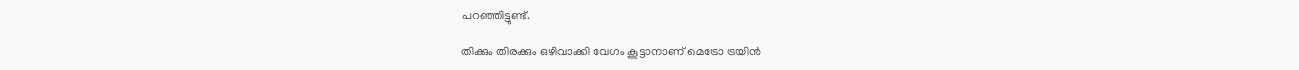പറഞ്ഞിട്ടുണ്ട്.

തിക്കും തിരക്കും ഒഴിവാക്കി വേഗം കൂട്ടാനാണ് മെട്രോ ട്രയിന്‍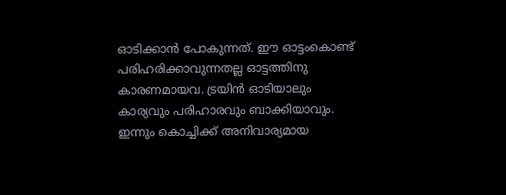ഓടിക്കാന്‍ പോകുന്നത്. ഈ ഓട്ടംകൊണ്ട് പരിഹരിക്കാവുന്നതല്ല ഓട്ടത്തിനു കാരണമായവ. ട്രയിന്‍ ഓടിയാലും കാര്യവും പരിഹാരവും ബാക്കിയാവും. ഇന്നും കൊച്ചിക്ക് അനിവാര്യമായ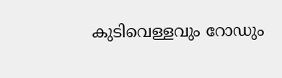കുടിവെള്ളവും റോഡും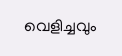വെളിച്ചവും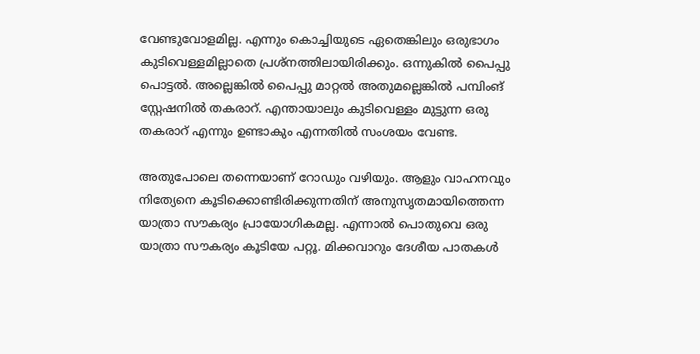വേണ്ടുവോളമില്ല. എന്നും കൊച്ചിയുടെ ഏതെങ്കിലും ഒരുഭാഗം കുടിവെള്ളമില്ലാതെ പ്രശ്‌നത്തിലായിരിക്കും. ഒന്നുകില്‍ പൈപ്പു പൊട്ടല്‍. അല്ലെങ്കില്‍ പൈപ്പു മാറ്റല്‍ അതുമല്ലെങ്കില്‍ പമ്പിംങ് സ്റ്റേഷനില്‍ തകരാറ്. എന്തായാലും കുടിവെള്ളം മുട്ടുന്ന ഒരു തകരാറ് എന്നും ഉണ്ടാകും എന്നതില്‍ സംശയം വേണ്ട.

അതുപോലെ തന്നെയാണ് റോഡും വഴിയും. ആളും വാഹനവും നിത്യേനെ കൂടിക്കൊണ്ടിരിക്കുന്നതിന് അനുസൃതമായിത്തെന്ന യാത്രാ സൗകര്യം പ്രായോഗികമല്ല. എന്നാല്‍ പൊതുവെ ഒരു യാത്രാ സൗകര്യം കൂടിയേ പറ്റൂ. മിക്കവാറും ദേശീയ പാതകള്‍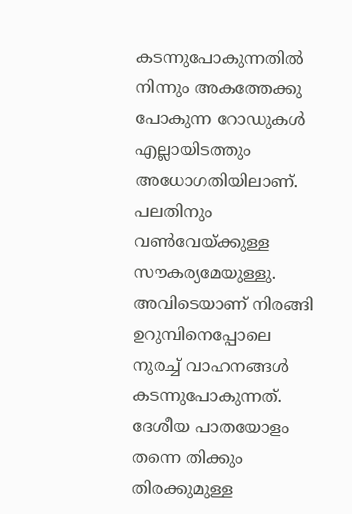കടന്നുപോകുന്നതില്‍ നിന്നും അകത്തേക്കു പോകുന്ന റോഡുകള്‍ എല്ലായിടത്തും അധോഗതിയിലാണ്. പലതിനും വണ്‍വേയ്‌ക്കുള്ള സൗകര്യമേയുള്ളു. അവിടെയാണ് നിരങ്ങി ഉറുമ്പിനെപ്പോലെ നുരച്ച് വാഹനങ്ങള്‍ കടന്നുപോകുന്നത്. ദേശീയ പാതയോളം തന്നെ തിക്കും തിരക്കുമുള്ള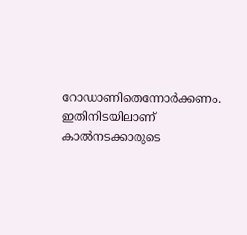റോഡാണിതെന്നോര്‍ക്കണം. ഇതിനിടയിലാണ് കാല്‍നടക്കാരുടെ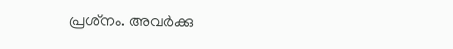പ്രശ്‌നം. അവര്‍ക്കു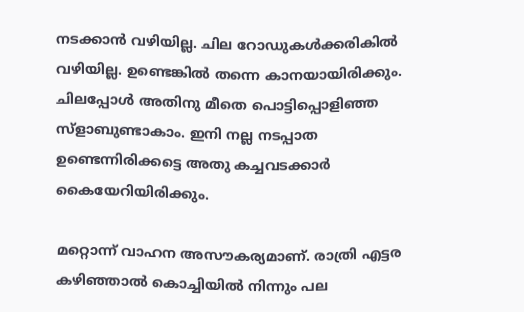നടക്കാന്‍ വഴിയില്ല. ചില റോഡുകള്‍ക്കരികില്‍ വഴിയില്ല. ഉണ്ടെങ്കില്‍ തന്നെ കാനയായിരിക്കും. ചിലപ്പോള്‍ അതിനു മീതെ പൊട്ടിപ്പൊളിഞ്ഞ സ്‌ളാബുണ്ടാകാം. ഇനി നല്ല നടപ്പാത ഉണ്ടെന്നിരിക്കട്ടെ അതു കച്ചവടക്കാര്‍ കൈയേറിയിരിക്കും.

മറ്റൊന്ന് വാഹന അസൗകര്യമാണ്. രാത്രി എട്ടര കഴിഞ്ഞാല്‍ കൊച്ചിയില്‍ നിന്നും പല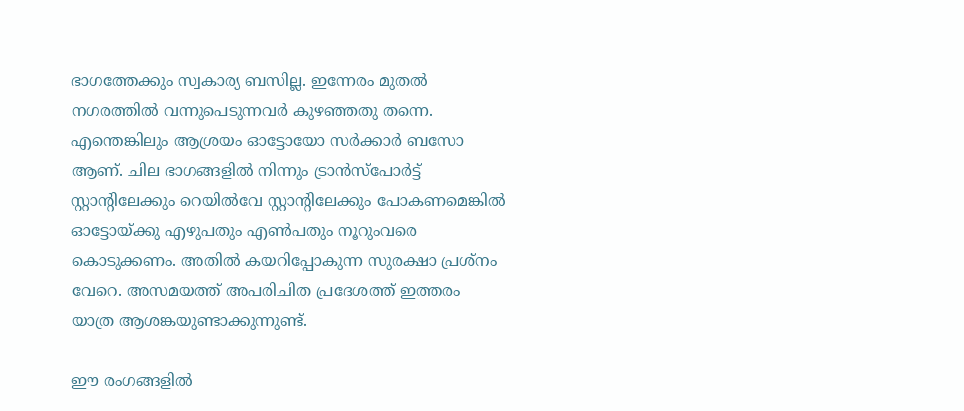ഭാഗത്തേക്കും സ്വകാര്യ ബസില്ല. ഇന്നേരം മുതല്‍ നഗരത്തില്‍ വന്നുപെടുന്നവര്‍ കുഴഞ്ഞതു തന്നെ. എന്തെങ്കിലും ആശ്രയം ഓട്ടോയോ സര്‍ക്കാര്‍ ബസോ ആണ്. ചില ഭാഗങ്ങളില്‍ നിന്നും ട്രാന്‍സ്‌പോര്‍ട്ട് സ്റ്റാന്റിലേക്കും റെയില്‍വേ സ്റ്റാന്റിലേക്കും പോകണമെങ്കില്‍ ഓട്ടോയ്‌ക്കു എഴുപതും എണ്‍പതും നൂറുംവരെ കൊടുക്കണം. അതില്‍ കയറിപ്പോകുന്ന സുരക്ഷാ പ്രശ്‌നം വേറെ. അസമയത്ത് അപരിചിത പ്രദേശത്ത് ഇത്തരം യാത്ര ആശങ്കയുണ്ടാക്കുന്നുണ്ട്.

ഈ രംഗങ്ങളില്‍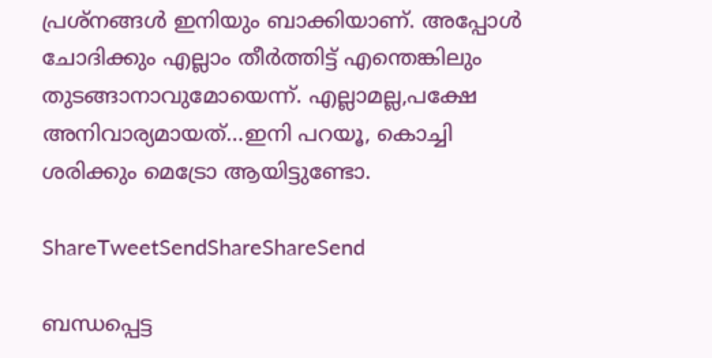പ്രശ്‌നങ്ങള്‍ ഇനിയും ബാക്കിയാണ്. അപ്പോള്‍ ചോദിക്കും എല്ലാം തീര്‍ത്തിട്ട് എന്തെങ്കിലും തുടങ്ങാനാവുമോയെന്ന്. എല്ലാമല്ല,പക്ഷേ അനിവാര്യമായത്…ഇനി പറയൂ, കൊച്ചി ശരിക്കും മെട്രോ ആയിട്ടുണ്ടോ.

ShareTweetSendShareShareSend

ബന്ധപ്പെട്ട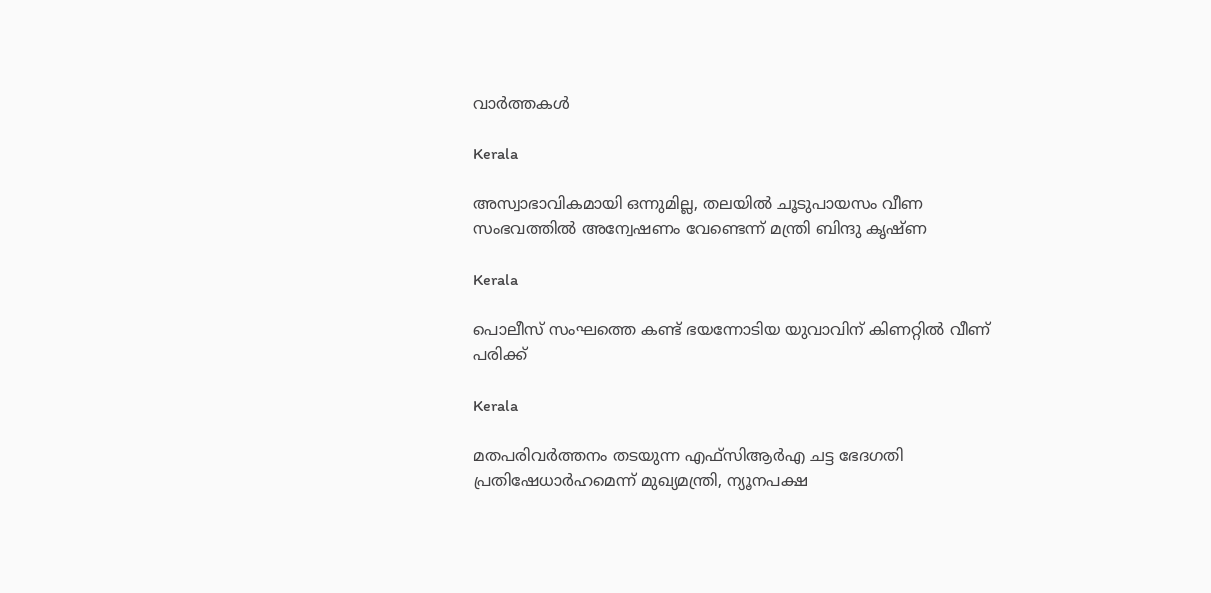വാര്‍ത്തകള്‍

Kerala

അസ്വാഭാവികമായി ഒന്നുമില്ല, തലയില്‍ ചൂടുപായസം വീണ സംഭവത്തില്‍ അന്വേഷണം വേണ്ടെന്ന് മന്ത്രി ബിന്ദു കൃഷ്ണ

Kerala

പൊലീസ് സംഘത്തെ കണ്ട് ഭയന്നോടിയ യുവാവിന് കിണറ്റില്‍ വീണ് പരിക്ക്

Kerala

മതപരിവര്‍ത്തനം തടയുന്ന എഫ്‌സിആര്‍എ ചട്ട ഭേദഗതി പ്രതിഷേധാര്‍ഹമെന്ന് മുഖ്യമന്ത്രി, ന്യൂനപക്ഷ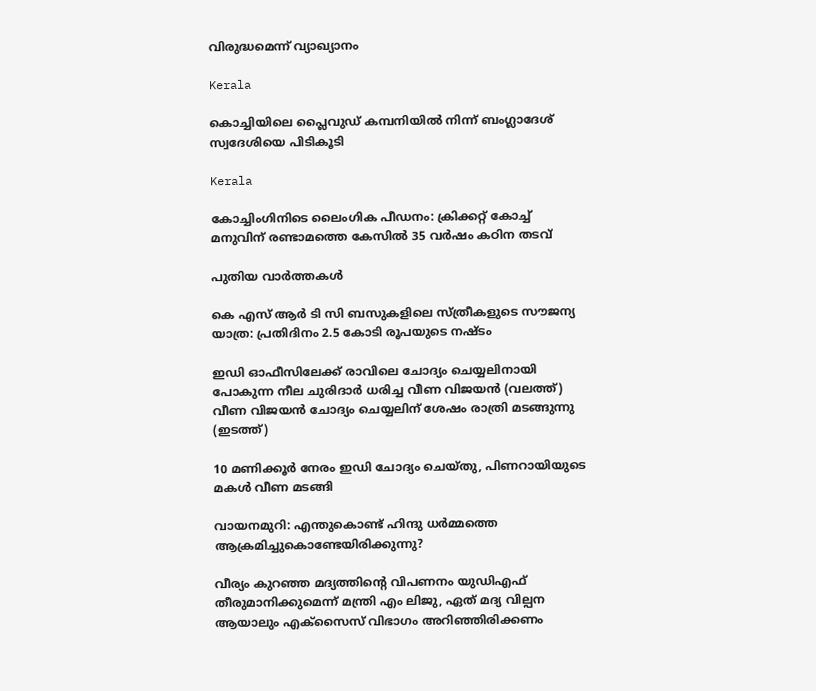വിരുദ്ധമെന്ന് വ്യാഖ്യാനം

Kerala

കൊച്ചിയിലെ പ്ലൈവുഡ് കമ്പനിയില്‍ നിന്ന് ബംഗ്ലാദേശ് സ്വദേശിയെ പിടികൂടി

Kerala

കോച്ചിംഗിനിടെ ലൈംഗിക പീഡനം: ക്രിക്കറ്റ് കോച്ച് മനുവിന് രണ്ടാമത്തെ കേസില്‍ 35 വര്‍ഷം കഠിന തടവ്

പുതിയ വാര്‍ത്തകള്‍

കെ എസ് ആര്‍ ടി സി ബസുകളിലെ സ്ത്രീകളുടെ സൗജന്യ യാത്ര: പ്രതിദിനം 2.5 കോടി രൂപയുടെ നഷ്ടം

ഇഡി ഓഫീസിലേക്ക് രാവിലെ ചോദ്യം ചെയ്യലിനായി പോകുന്ന നീല ചുരിദാര്‍ ധരിച്ച വീണ വിജയന്‍ (വലത്ത്) വീണ വിജയന്‍ ചോദ്യം ചെയ്യലിന് ശേഷം രാത്രി മടങ്ങുന്നു (ഇടത്ത്)

10 മണിക്കൂര്‍ നേരം ഇഡി ചോദ്യം ചെയ്തു, പിണറായിയുടെ മകള്‍ വീണ മടങ്ങി

വായനമുറി: എന്തുകൊണ്ട് ഹിന്ദു ധർമ്മത്തെ ആക്രമിച്ചുകൊണ്ടേയിരിക്കുന്നു?

വീര്യം കുറഞ്ഞ മദ്യത്തിന്റെ വിപണനം യുഡിഎഫ് തീരുമാനിക്കുമെന്ന് മന്ത്രി എം ലിജു, ഏത് മദ്യ വില്പന ആയാലും എക്‌സൈസ് വിഭാഗം അറിഞ്ഞിരിക്കണം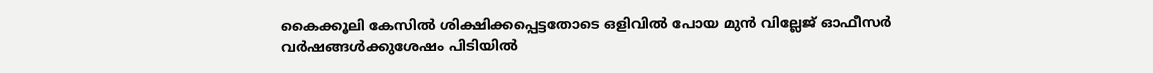കൈക്കൂലി കേസില്‍ ശിക്ഷിക്കപ്പെട്ടതോടെ ഒളിവില്‍ പോയ മുന്‍ വില്ലേജ് ഓഫീസര്‍ വര്‍ഷങ്ങള്‍ക്കുശേഷം പിടിയില്‍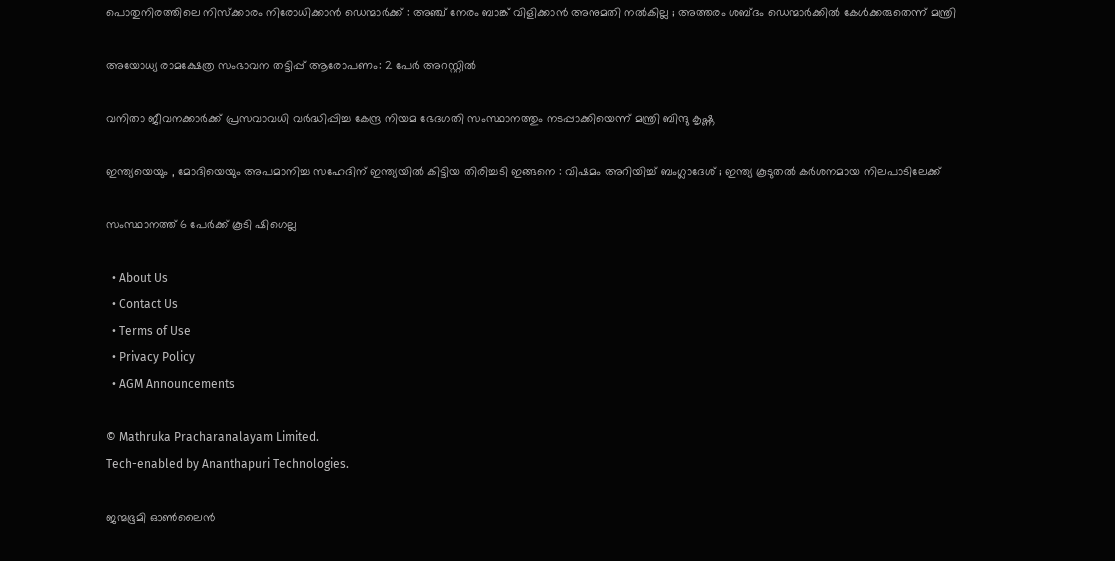പൊതുനിരത്തിലെ നിസ്ക്കാരം നിരോധിക്കാൻ ഡെന്മാർക്ക് : അഞ്ച് നേരം ബാങ്ക് വിളിക്കാൻ അനുമതി നൽകില്ല ; അത്തരം ശബ്ദം ഡെന്മാർക്കിൽ കേൾക്കരുതെന്ന് മന്ത്രി

അയോധ്യ രാമക്ഷേത്ര സംഭാവന തട്ടിപ്പ് ആരോപണം: 2 പേര്‍ അറസ്റ്റില്‍

വനിതാ ജീവനക്കാര്‍ക്ക് പ്രസവാവധി വര്‍ദ്ധിപ്പിച്ച കേന്ദ്ര നിയമ ഭേദഗതി സംസ്ഥാനത്തും നടപ്പാക്കിയെന്ന് മന്ത്രി ബിന്ദു കൃഷ്ണ

ഇന്ത്യയെയും , മോദിയെയും അപമാനിച്ച സഹേദിന് ഇന്ത്യയിൽ കിട്ടിയ തിരിച്ചടി ഇങ്ങനെ : വിഷമം അറിയിച്ച് ബംഗ്ലാദേശ് ; ഇന്ത്യ കൂടുതൽ കർശനമായ നിലപാടിലേക്ക്

സംസ്ഥാനത്ത് 6 പേര്‍ക്ക് കൂടി ഷിഗെല്ല

  • About Us
  • Contact Us
  • Terms of Use
  • Privacy Policy
  • AGM Announcements

© Mathruka Pracharanalayam Limited.
Tech-enabled by Ananthapuri Technologies.

ജന്മഭൂമി ഓണ്‍ലൈന്‍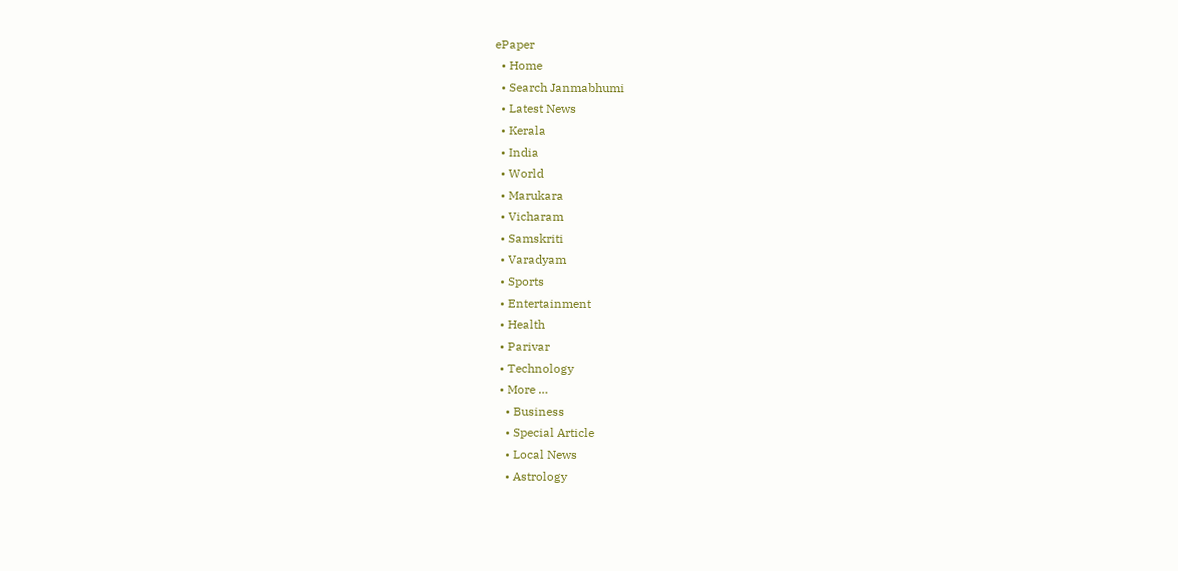ePaper
  • Home
  • Search Janmabhumi
  • Latest News
  • Kerala
  • India
  • World
  • Marukara
  • Vicharam
  • Samskriti
  • Varadyam
  • Sports
  • Entertainment
  • Health
  • Parivar
  • Technology
  • More …
    • Business
    • Special Article
    • Local News
    • Astrology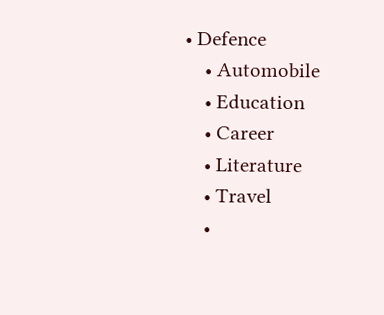• Defence
    • Automobile
    • Education
    • Career
    • Literature
    • Travel
    •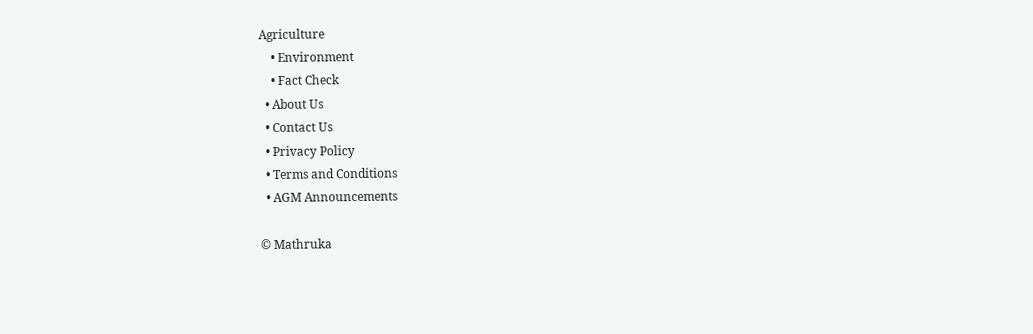Agriculture
    • Environment
    • Fact Check
  • About Us
  • Contact Us
  • Privacy Policy
  • Terms and Conditions
  • AGM Announcements

© Mathruka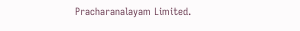Pracharanalayam Limited.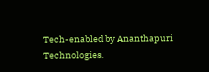Tech-enabled by Ananthapuri Technologies.